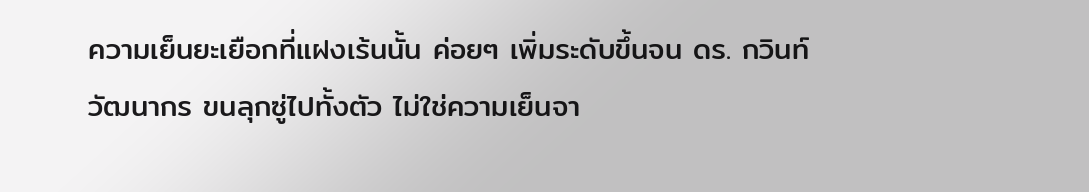ความเย็นยะเยือกที่แฝงเร้นนั้น ค่อยๆ เพิ่มระดับขึ้นจน ดร. กวินท์ วัฒนากร ขนลุกซู่ไปทั้งตัว ไม่ใช่ความเย็นจา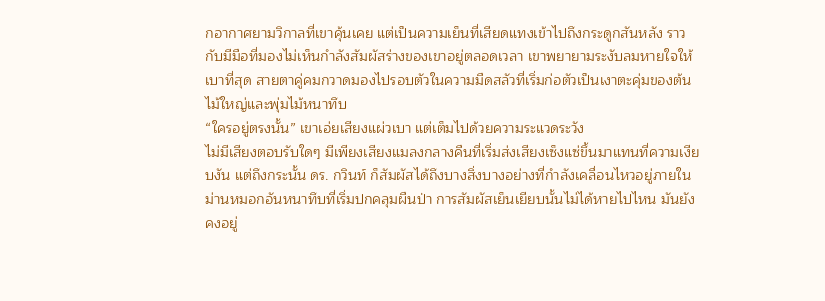กอากาศยามวิกาลที่เขาคุ้นเคย แต่เป็นความเย็นที่เสียดแทงเข้าไปถึงกระดูกสันหลัง ราวกับมีมือที่มองไม่เห็นกำลังสัมผัสร่างของเขาอยู่ตลอดเวลา เขาพยายามระงับลมหายใจให้เบาที่สุด สายตาคู่คมกวาดมองไปรอบตัวในความมืดสลัวที่เริ่มก่อตัวเป็นเงาตะคุ่มของต้นไม้ใหญ่และพุ่มไม้หนาทึบ
“ใครอยู่ตรงนั้น” เขาเอ่ยเสียงแผ่วเบา แต่เต็มไปด้วยความระแวดระวัง
ไม่มีเสียงตอบรับใดๆ มีเพียงเสียงแมลงกลางคืนที่เริ่มส่งเสียงเซ็งแซ่ขึ้นมาแทนที่ความเงียบงัน แต่ถึงกระนั้น ดร. กวินท์ ก็สัมผัสได้ถึงบางสิ่งบางอย่างที่กำลังเคลื่อนไหวอยู่ภายในม่านหมอกอันหนาทึบที่เริ่มปกคลุมผืนป่า การสัมผัสเย็นเยียบนั้นไม่ได้หายไปไหน มันยังคงอยู่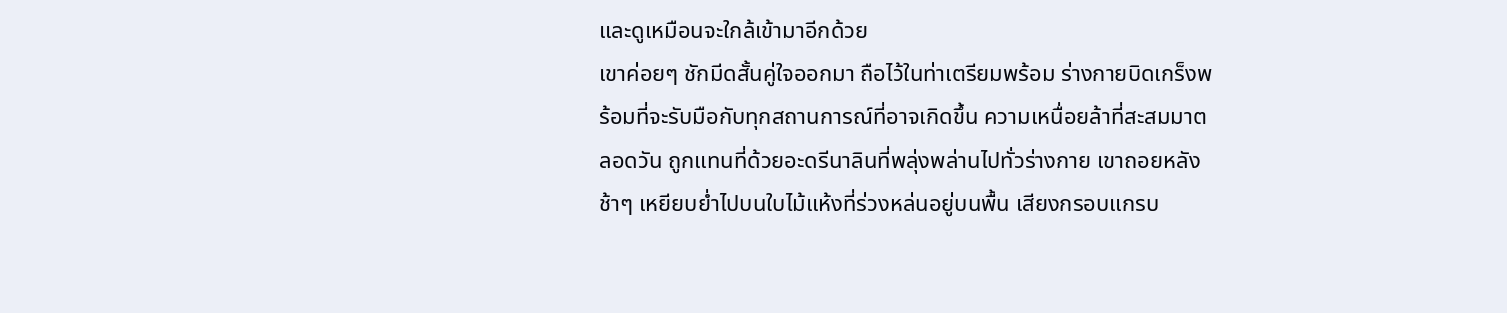และดูเหมือนจะใกล้เข้ามาอีกด้วย
เขาค่อยๆ ชักมีดสั้นคู่ใจออกมา ถือไว้ในท่าเตรียมพร้อม ร่างกายบิดเกร็งพร้อมที่จะรับมือกับทุกสถานการณ์ที่อาจเกิดขึ้น ความเหนื่อยล้าที่สะสมมาตลอดวัน ถูกแทนที่ด้วยอะดรีนาลินที่พลุ่งพล่านไปทั่วร่างกาย เขาถอยหลังช้าๆ เหยียบย่ำไปบนใบไม้แห้งที่ร่วงหล่นอยู่บนพื้น เสียงกรอบแกรบ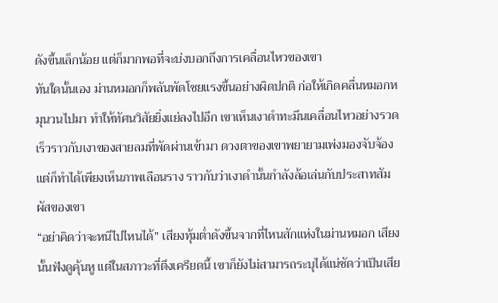ดังขึ้นเล็กน้อย แต่ก็มากพอที่จะบ่งบอกถึงการเคลื่อนไหวของเขา
ทันใดนั้นเอง ม่านหมอกก็พลันพัดโชยแรงขึ้นอย่างผิดปกติ ก่อให้เกิดคลื่นหมอกหมุนวนไปมา ทำให้ทัศนวิสัยยิ่งแย่ลงไปอีก เขาเห็นเงาดำทะมึนเคลื่อนไหวอย่างรวดเร็วราวกับเงาของสายลมที่พัดผ่านเข้ามา ดวงตาของเขาพยายามเพ่งมองจับจ้อง แต่ก็ทำได้เพียงเห็นภาพเลือนราง ราวกับว่าเงาดำนั้นกำลังล้อเล่นกับประสาทสัมผัสของเขา
“อย่าคิดว่าจะหนีไปไหนได้” เสียงทุ้มต่ำดังขึ้นจากที่ไหนสักแห่งในม่านหมอก เสียงนั้นฟังดูคุ้นหู แต่ในสภาวะที่ตึงเครียดนี้ เขาก็ยังไม่สามารถระบุได้แน่ชัดว่าเป็นเสีย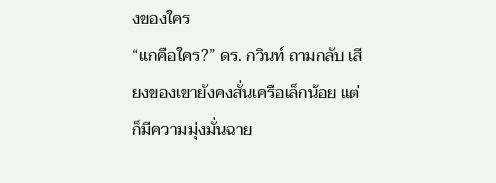งของใคร
“แกคือใคร?” ดร. กวินท์ ถามกลับ เสียงของเขายังคงสั่นเครือเล็กน้อย แต่ก็มีความมุ่งมั่นฉาย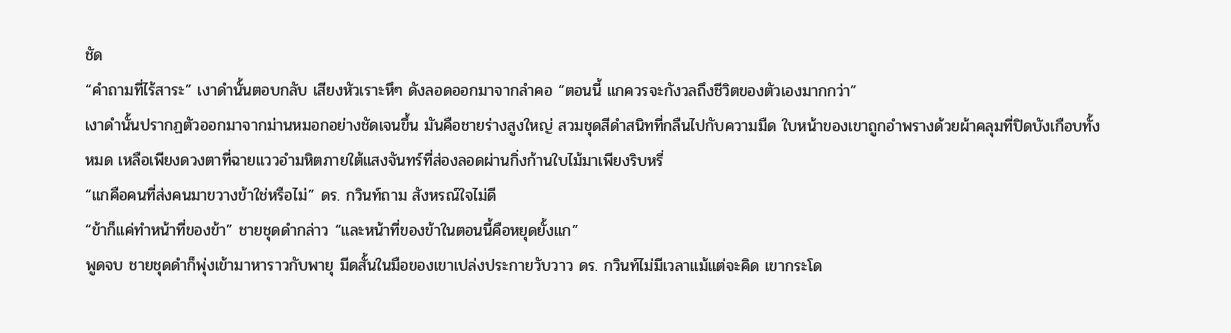ชัด
“คำถามที่ไร้สาระ” เงาดำนั้นตอบกลับ เสียงหัวเราะหึๆ ดังลอดออกมาจากลำคอ “ตอนนี้ แกควรจะกังวลถึงชีวิตของตัวเองมากกว่า”
เงาดำนั้นปรากฏตัวออกมาจากม่านหมอกอย่างชัดเจนขึ้น มันคือชายร่างสูงใหญ่ สวมชุดสีดำสนิทที่กลืนไปกับความมืด ใบหน้าของเขาถูกอำพรางด้วยผ้าคลุมที่ปิดบังเกือบทั้งหมด เหลือเพียงดวงตาที่ฉายแววอำมหิตภายใต้แสงจันทร์ที่ส่องลอดผ่านกิ่งก้านใบไม้มาเพียงริบหรี่
“แกคือคนที่ส่งคนมาขวางข้าใช่หรือไม่” ดร. กวินท์ถาม สังหรณ์ใจไม่ดี
“ข้าก็แค่ทำหน้าที่ของข้า” ชายชุดดำกล่าว “และหน้าที่ของข้าในตอนนี้คือหยุดยั้งแก”
พูดจบ ชายชุดดำก็พุ่งเข้ามาหาราวกับพายุ มีดสั้นในมือของเขาเปล่งประกายวับวาว ดร. กวินท์ไม่มีเวลาแม้แต่จะคิด เขากระโด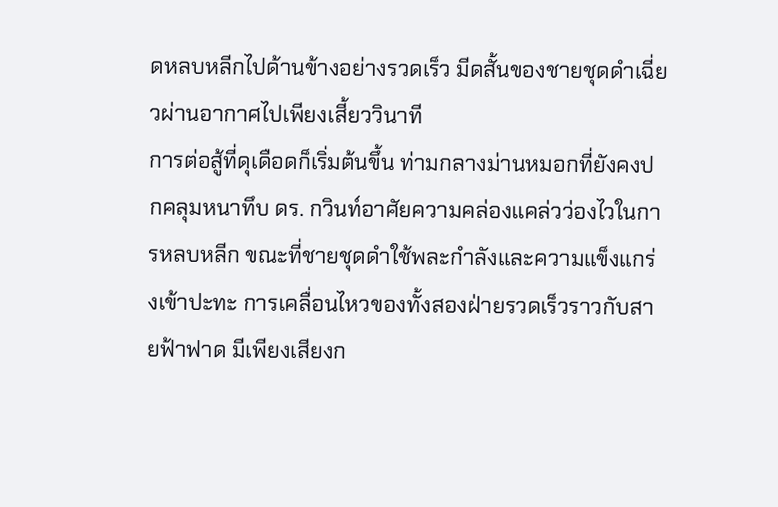ดหลบหลีกไปด้านข้างอย่างรวดเร็ว มีดสั้นของชายชุดดำเฉี่ยวผ่านอากาศไปเพียงเสี้ยววินาที
การต่อสู้ที่ดุเดือดก็เริ่มต้นขึ้น ท่ามกลางม่านหมอกที่ยังคงปกคลุมหนาทึบ ดร. กวินท์อาศัยความคล่องแคล่วว่องไวในการหลบหลีก ขณะที่ชายชุดดำใช้พละกำลังและความแข็งแกร่งเข้าปะทะ การเคลื่อนไหวของทั้งสองฝ่ายรวดเร็วราวกับสายฟ้าฟาด มีเพียงเสียงก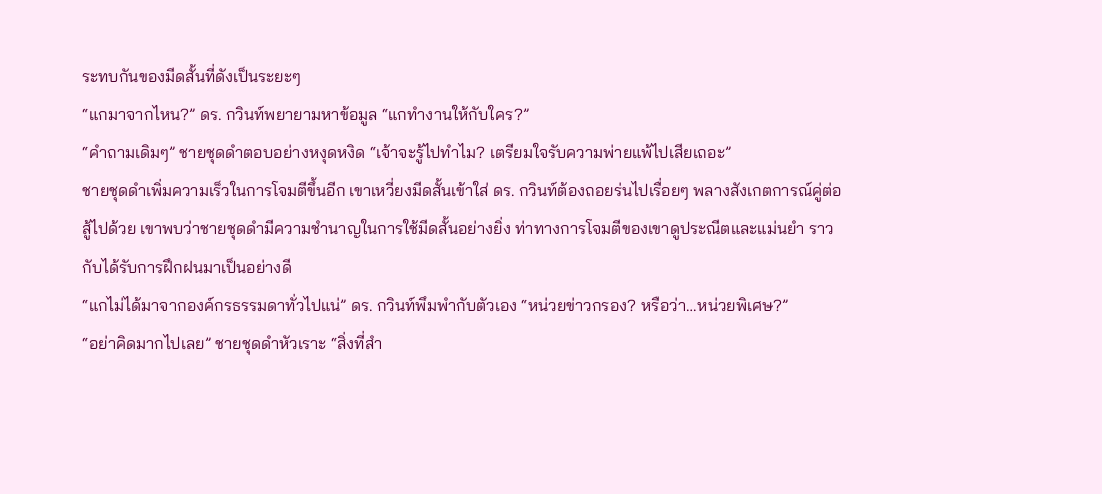ระทบกันของมีดสั้นที่ดังเป็นระยะๆ
“แกมาจากไหน?” ดร. กวินท์พยายามหาข้อมูล “แกทำงานให้กับใคร?”
“คำถามเดิมๆ” ชายชุดดำตอบอย่างหงุดหงิด “เจ้าจะรู้ไปทำไม? เตรียมใจรับความพ่ายแพ้ไปเสียเถอะ”
ชายชุดดำเพิ่มความเร็วในการโจมตีขึ้นอีก เขาเหวี่ยงมีดสั้นเข้าใส่ ดร. กวินท์ต้องถอยร่นไปเรื่อยๆ พลางสังเกตการณ์คู่ต่อสู้ไปด้วย เขาพบว่าชายชุดดำมีความชำนาญในการใช้มีดสั้นอย่างยิ่ง ท่าทางการโจมตีของเขาดูประณีตและแม่นยำ ราวกับได้รับการฝึกฝนมาเป็นอย่างดี
“แกไม่ได้มาจากองค์กรธรรมดาทั่วไปแน่” ดร. กวินท์พึมพำกับตัวเอง “หน่วยข่าวกรอง? หรือว่า…หน่วยพิเศษ?”
“อย่าคิดมากไปเลย” ชายชุดดำหัวเราะ “สิ่งที่สำ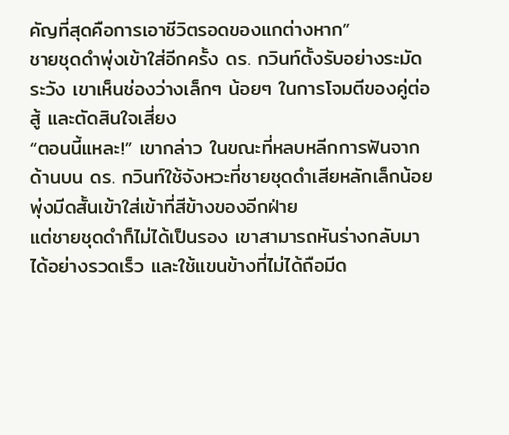คัญที่สุดคือการเอาชีวิตรอดของแกต่างหาก”
ชายชุดดำพุ่งเข้าใส่อีกครั้ง ดร. กวินท์ตั้งรับอย่างระมัดระวัง เขาเห็นช่องว่างเล็กๆ น้อยๆ ในการโจมตีของคู่ต่อสู้ และตัดสินใจเสี่ยง
“ตอนนี้แหละ!” เขากล่าว ในขณะที่หลบหลีกการฟันจากด้านบน ดร. กวินท์ใช้จังหวะที่ชายชุดดำเสียหลักเล็กน้อย พุ่งมีดสั้นเข้าใส่เข้าที่สีข้างของอีกฝ่าย
แต่ชายชุดดำก็ไม่ได้เป็นรอง เขาสามารถหันร่างกลับมาได้อย่างรวดเร็ว และใช้แขนข้างที่ไม่ได้ถือมีด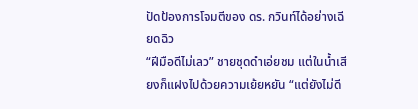ปัดป้องการโจมตีของ ดร. กวินท์ได้อย่างเฉียดฉิว
“ฝีมือดีไม่เลว” ชายชุดดำเอ่ยชม แต่ในน้ำเสียงก็แฝงไปด้วยความเย้ยหยัน “แต่ยังไม่ดี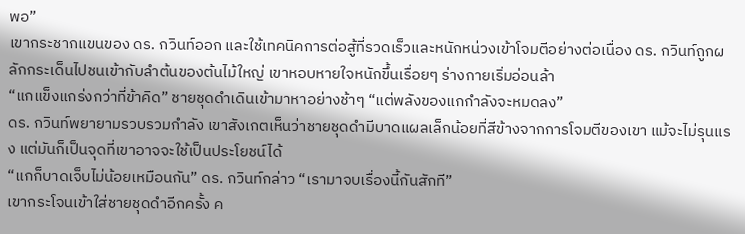พอ”
เขากระชากแขนของ ดร. กวินท์ออก และใช้เทคนิคการต่อสู้ที่รวดเร็วและหนักหน่วงเข้าโจมตีอย่างต่อเนื่อง ดร. กวินท์ถูกผลักกระเด็นไปชนเข้ากับลำต้นของต้นไม้ใหญ่ เขาหอบหายใจหนักขึ้นเรื่อยๆ ร่างกายเริ่มอ่อนล้า
“แกแข็งแกร่งกว่าที่ข้าคิด” ชายชุดดำเดินเข้ามาหาอย่างช้าๆ “แต่พลังของแกกำลังจะหมดลง”
ดร. กวินท์พยายามรวบรวมกำลัง เขาสังเกตเห็นว่าชายชุดดำมีบาดแผลเล็กน้อยที่สีข้างจากการโจมตีของเขา แม้จะไม่รุนแรง แต่มันก็เป็นจุดที่เขาอาจจะใช้เป็นประโยชน์ได้
“แกก็บาดเจ็บไม่น้อยเหมือนกัน” ดร. กวินท์กล่าว “เรามาจบเรื่องนี้กันสักที”
เขากระโจนเข้าใส่ชายชุดดำอีกครั้ง ค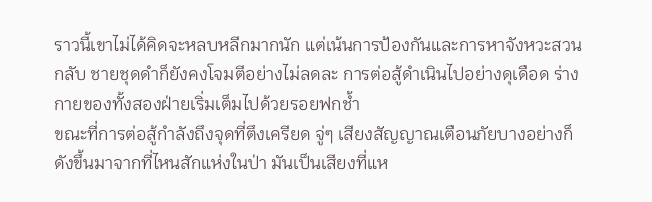ราวนี้เขาไม่ได้คิดจะหลบหลีกมากนัก แต่เน้นการป้องกันและการหาจังหวะสวนกลับ ชายชุดดำก็ยังคงโจมตีอย่างไม่ลดละ การต่อสู้ดำเนินไปอย่างดุเดือด ร่างกายของทั้งสองฝ่ายเริ่มเต็มไปด้วยรอยฟกช้ำ
ขณะที่การต่อสู้กำลังถึงจุดที่ตึงเครียด จู่ๆ เสียงสัญญาณเตือนภัยบางอย่างก็ดังขึ้นมาจากที่ไหนสักแห่งในป่า มันเป็นเสียงที่แห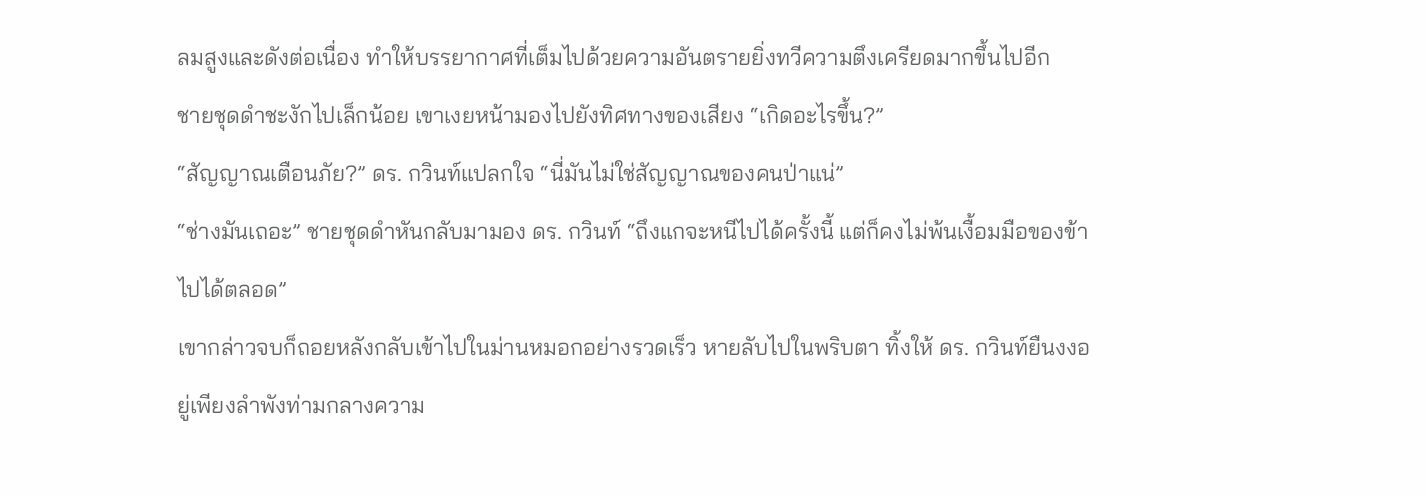ลมสูงและดังต่อเนื่อง ทำให้บรรยากาศที่เต็มไปด้วยความอันตรายยิ่งทวีความตึงเครียดมากขึ้นไปอีก
ชายชุดดำชะงักไปเล็กน้อย เขาเงยหน้ามองไปยังทิศทางของเสียง “เกิดอะไรขึ้น?”
“สัญญาณเตือนภัย?” ดร. กวินท์แปลกใจ “นี่มันไม่ใช่สัญญาณของคนป่าแน่”
“ช่างมันเถอะ” ชายชุดดำหันกลับมามอง ดร. กวินท์ “ถึงแกจะหนีไปได้ครั้งนี้ แต่ก็คงไม่พ้นเงื้อมมือของข้าไปได้ตลอด”
เขากล่าวจบก็ถอยหลังกลับเข้าไปในม่านหมอกอย่างรวดเร็ว หายลับไปในพริบตา ทิ้งให้ ดร. กวินท์ยืนงงอยู่เพียงลำพังท่ามกลางความ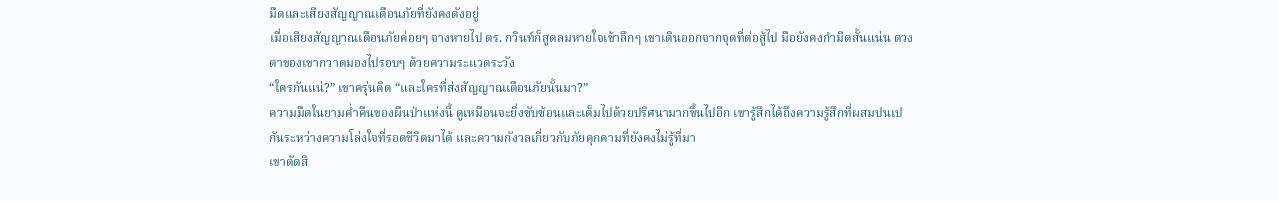มืดและเสียงสัญญาณเตือนภัยที่ยังคงดังอยู่
เมื่อเสียงสัญญาณเตือนภัยค่อยๆ จางหายไป ดร. กวินท์ก็สูดลมหายใจเข้าลึกๆ เขาเดินออกจากจุดที่ต่อสู้ไป มือยังคงกำมีดสั้นแน่น ดวงตาของเขากวาดมองไปรอบๆ ด้วยความระแวดระวัง
“ใครกันแน่?” เขาครุ่นคิด “และใครที่ส่งสัญญาณเตือนภัยนั้นมา?”
ความมืดในยามค่ำคืนของผืนป่าแห่งนี้ ดูเหมือนจะยิ่งซับซ้อนและเต็มไปด้วยปริศนามากขึ้นไปอีก เขารู้สึกได้ถึงความรู้สึกที่ผสมปนเปกันระหว่างความโล่งใจที่รอดชีวิตมาได้ และความกังวลเกี่ยวกับภัยคุกคามที่ยังคงไม่รู้ที่มา
เขาตัดสิ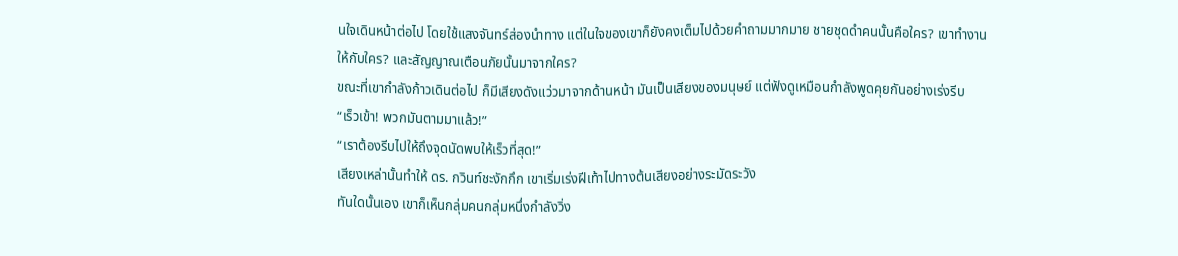นใจเดินหน้าต่อไป โดยใช้แสงจันทร์ส่องนำทาง แต่ในใจของเขาก็ยังคงเต็มไปด้วยคำถามมากมาย ชายชุดดำคนนั้นคือใคร? เขาทำงานให้กับใคร? และสัญญาณเตือนภัยนั้นมาจากใคร?
ขณะที่เขากำลังก้าวเดินต่อไป ก็มีเสียงดังแว่วมาจากด้านหน้า มันเป็นเสียงของมนุษย์ แต่ฟังดูเหมือนกำลังพูดคุยกันอย่างเร่งรีบ
“เร็วเข้า! พวกมันตามมาแล้ว!”
“เราต้องรีบไปให้ถึงจุดนัดพบให้เร็วที่สุด!”
เสียงเหล่านั้นทำให้ ดร. กวินท์ชะงักกึก เขาเริ่มเร่งฝีเท้าไปทางต้นเสียงอย่างระมัดระวัง
ทันใดนั้นเอง เขาก็เห็นกลุ่มคนกลุ่มหนึ่งกำลังวิ่ง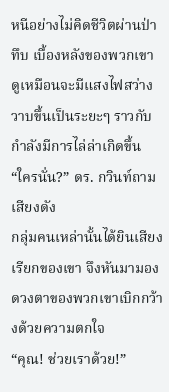หนีอย่างไม่คิดชีวิตผ่านป่าทึบ เบื้องหลังของพวกเขา ดูเหมือนจะมีแสงไฟสว่างวาบขึ้นเป็นระยะๆ ราวกับกำลังมีการไล่ล่าเกิดขึ้น
“ใครนั่น?” ดร. กวินท์ถามเสียงดัง
กลุ่มคนเหล่านั้นได้ยินเสียงเรียกของเขา จึงหันมามอง ดวงตาของพวกเขาเบิกกว้างด้วยความตกใจ
“คุณ! ช่วยเราด้วย!”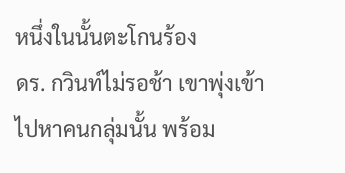หนึ่งในนั้นตะโกนร้อง
ดร. กวินท์ไม่รอช้า เขาพุ่งเข้าไปหาคนกลุ่มนั้น พร้อม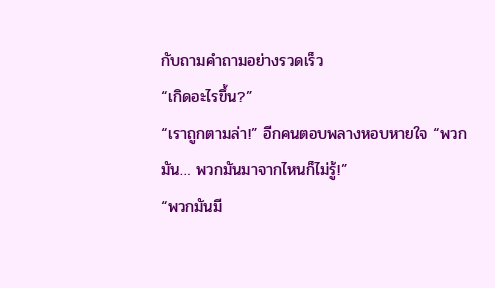กับถามคำถามอย่างรวดเร็ว
“เกิดอะไรขึ้น?”
“เราถูกตามล่า!” อีกคนตอบพลางหอบหายใจ “พวกมัน… พวกมันมาจากไหนก็ไม่รู้!”
“พวกมันมี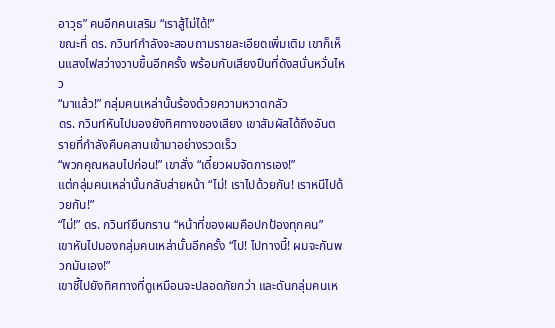อาวุธ” คนอีกคนเสริม “เราสู้ไม่ได้!”
ขณะที่ ดร. กวินท์กำลังจะสอบถามรายละเอียดเพิ่มเติม เขาก็เห็นแสงไฟสว่างวาบขึ้นอีกครั้ง พร้อมกับเสียงปืนที่ดังสนั่นหวั่นไหว
“มาแล้ว!” กลุ่มคนเหล่านั้นร้องด้วยความหวาดกลัว
ดร. กวินท์หันไปมองยังทิศทางของเสียง เขาสัมผัสได้ถึงอันตรายที่กำลังคืบคลานเข้ามาอย่างรวดเร็ว
“พวกคุณหลบไปก่อน!” เขาสั่ง “เดี๋ยวผมจัดการเอง!”
แต่กลุ่มคนเหล่านั้นกลับส่ายหน้า “ไม่! เราไปด้วยกัน! เราหนีไปด้วยกัน!”
“ไม่!” ดร. กวินท์ยืนกราน “หน้าที่ของผมคือปกป้องทุกคน”
เขาหันไปมองกลุ่มคนเหล่านั้นอีกครั้ง “ไป! ไปทางนี้! ผมจะกันพวกมันเอง!”
เขาชี้ไปยังทิศทางที่ดูเหมือนจะปลอดภัยกว่า และดันกลุ่มคนเห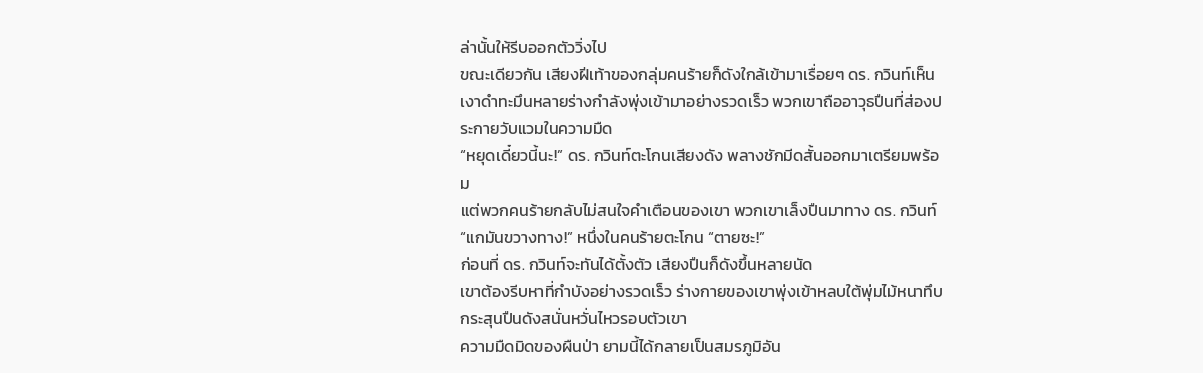ล่านั้นให้รีบออกตัววิ่งไป
ขณะเดียวกัน เสียงฝีเท้าของกลุ่มคนร้ายก็ดังใกล้เข้ามาเรื่อยๆ ดร. กวินท์เห็นเงาดำทะมึนหลายร่างกำลังพุ่งเข้ามาอย่างรวดเร็ว พวกเขาถืออาวุธปืนที่ส่องประกายวับแวมในความมืด
“หยุดเดี๋ยวนี้นะ!” ดร. กวินท์ตะโกนเสียงดัง พลางชักมีดสั้นออกมาเตรียมพร้อม
แต่พวกคนร้ายกลับไม่สนใจคำเตือนของเขา พวกเขาเล็งปืนมาทาง ดร. กวินท์
“แกมันขวางทาง!” หนึ่งในคนร้ายตะโกน “ตายซะ!”
ก่อนที่ ดร. กวินท์จะทันได้ตั้งตัว เสียงปืนก็ดังขึ้นหลายนัด
เขาต้องรีบหาที่กำบังอย่างรวดเร็ว ร่างกายของเขาพุ่งเข้าหลบใต้พุ่มไม้หนาทึบ กระสุนปืนดังสนั่นหวั่นไหวรอบตัวเขา
ความมืดมิดของผืนป่า ยามนี้ได้กลายเป็นสมรภูมิอัน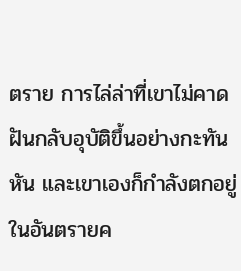ตราย การไล่ล่าที่เขาไม่คาดฝันกลับอุบัติขึ้นอย่างกะทันหัน และเขาเองก็กำลังตกอยู่ในอันตรายค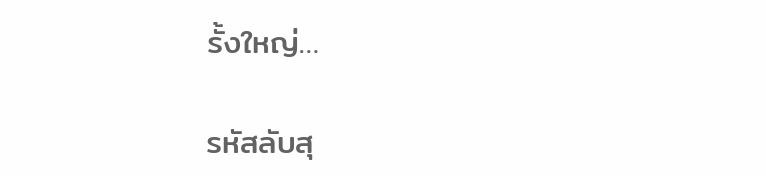รั้งใหญ่…

รหัสลับสุ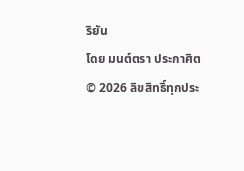ริยัน
โดย มนต์ตรา ประกาศิต
© 2026 ลิขสิทธิ์ทุกประ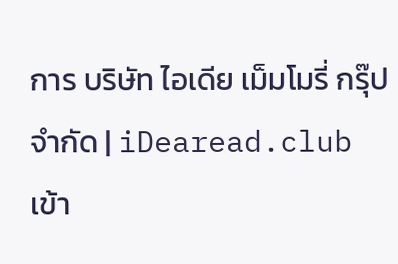การ บริษัท ไอเดีย เม็มโมรี่ กรุ๊ป จำกัด | iDearead.club
เข้า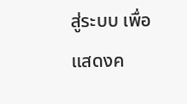สู่ระบบ เพื่อแสดงค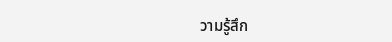วามรู้สึก